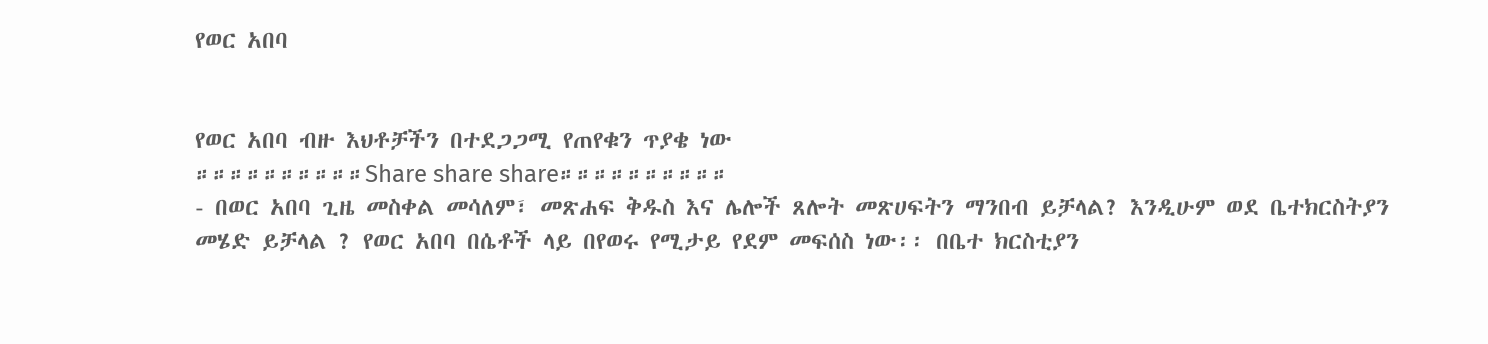የወር አበባ


የወር አበባ ብዙ እህቶቻችን በተደጋጋሚ የጠየቁን ጥያቄ ነው
።።።።።።።።።።Share share share።።።።።።።።።።
- በወር አበባ ጊዜ መስቀል መሳለም፣ መጽሐፍ ቅዱስ እና ሌሎች ጸሎት መጽሀፍትን ማንበብ ይቻላል? እንዲሁም ወደ ቤተክርስትያን መሄድ ይቻላል ? የወር አበባ በሴቶች ላይ በየወሩ የሚታይ የደም መፍሰስ ነው፡፡ በቤተ ክርስቲያን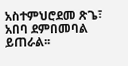አስተምህሮደመ ጽጌ፣ አበባ ደምበመባል ይጠራል፡፡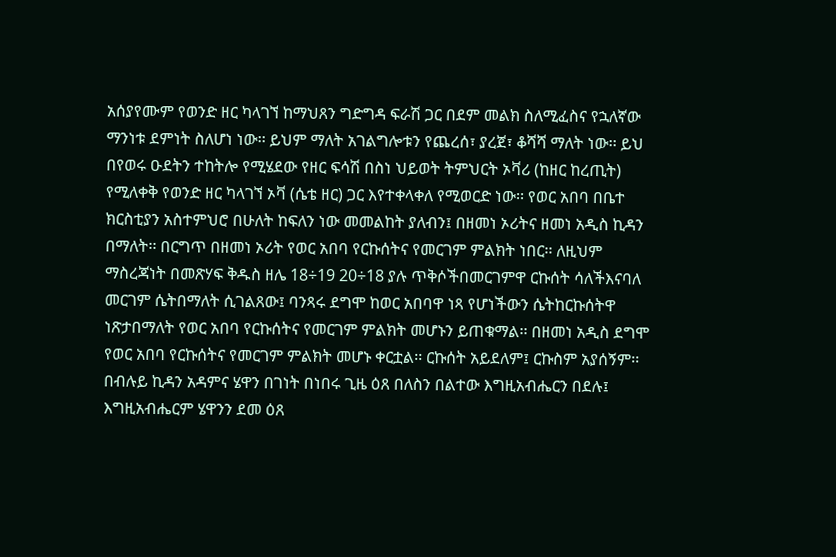አሰያየሙም የወንድ ዘር ካላገኘ ከማህጸን ግድግዳ ፍራሽ ጋር በደም መልክ ስለሚፈስና የኋለኛው ማንነቱ ደምነት ስለሆነ ነው፡፡ ይህም ማለት አገልግሎቱን የጨረሰ፣ ያረጀ፣ ቆሻሻ ማለት ነው፡፡ ይህ በየወሩ ዑደትን ተከትሎ የሚሄደው የዘር ፍሳሽ በስነ ህይወት ትምህርት ኦቫሪ (ከዘር ከረጢት) የሚለቀቅ የወንድ ዘር ካላገኘ ኦቫ (ሴቴ ዘር) ጋር እየተቀላቀለ የሚወርድ ነው፡፡ የወር አበባ በቤተ ክርስቲያን አስተምህሮ በሁለት ከፍለን ነው መመልከት ያለብን፤ በዘመነ ኦሪትና ዘመነ አዲስ ኪዳን በማለት፡፡ በርግጥ በዘመነ ኦሪት የወር አበባ የርኩሰትና የመርገም ምልክት ነበር፡፡ ለዚህም ማስረጃነት በመጽሃፍ ቅዱስ ዘሌ 18÷19 20÷18 ያሉ ጥቅሶችበመርገምዋ ርኩሰት ሳለችእናባለ መርገም ሴትበማለት ሲገልጸው፤ ባንጻሩ ደግሞ ከወር አበባዋ ነጻ የሆነችውን ሴትከርኩሰትዋ ነጽታበማለት የወር አበባ የርኩሰትና የመርገም ምልክት መሆኑን ይጠቁማል፡፡ በዘመነ አዲስ ደግሞ የወር አበባ የርኩሰትና የመርገም ምልክት መሆኑ ቀርቷል፡፡ ርኩሰት አይደለም፤ ርኩስም አያሰኝም፡፡ በብሉይ ኪዳን አዳምና ሄዋን በገነት በነበሩ ጊዜ ዕጸ በለስን በልተው እግዚአብሔርን በደሉ፤ እግዚአብሔርም ሄዋንን ደመ ዕጸ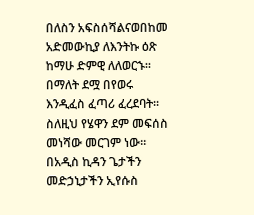በለስን አፍስሰሻልናወበከመ አድመውኪያ ለእንትኩ ዕጽ ከማሁ ድምዊ ለለወርኁ፡፡በማለት ደሟ በየወሩ እንዲፈስ ፈጣሪ ፈረደባት፡፡ ስለዚህ የሄዋን ደም መፍሰስ መነሻው መርገም ነው፡፡ በአዲስ ኪዳን ጌታችን መድኃኒታችን ኢየሱስ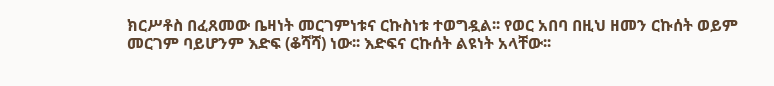ክርሥቶስ በፈጸመው ቤዛነት መርገምነቱና ርኩስነቱ ተወግዷል፡፡ የወር አበባ በዚህ ዘመን ርኩሰት ወይም መርገም ባይሆንም እድፍ (ቆሻሻ) ነው፡፡ እድፍና ርኩሰት ልዩነት አላቸው፡፡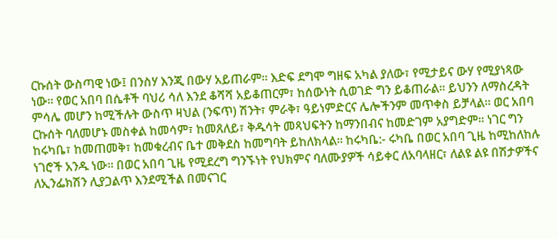ርኩሰት ውስጣዊ ነው፤ በንስሃ እንጂ በውሃ አይጠራም፡፡ እድፍ ደግሞ ግዘፍ አካል ያለው፣ የሚታይና ውሃ የሚያነጻው ነው፡፡ የወር አበባ በሴቶች ባህሪ ሳለ እንደ ቆሻሻ አይቆጠርም፣ ከሰውነት ሲወገድ ግን ይቆጠራል፡፡ ይህንን ለማስረዳት ምሳሌ መሆን ከሚችሉት ውስጥ ዛህል (ንፍጥ) ሽንት፣ ምራቅ፣ ዓይነምድርና ሌሎችንም መጥቀስ ይቻላል፡፡ ወር አበባ ርኩሰት ባለመሆኑ መስቀል ከመሳም፣ ከመጸለይ፣ ቅዱሳት መጻህፍትን ከማንበብና ከመድገም አያግድም፡፡ ነገር ግን ከሩካቤ፣ ከመጠመቅ፣ ከመቁረብና ቤተ መቅደስ ከመግባት ይከለክላል፡፡ ከሩካቤ:- ሩካቤ በወር አበባ ጊዜ ከሚከለከሉ ነገሮች አንዱ ነው፡፡ በወር አበባ ጊዜ የሚደረግ ግንኙነት የህክምና ባለሙያዎች ሳይቀር ለአባላዘር፣ ለልዩ ልዩ በሽታዎችና ለኢንፌክሽን ሊያጋልጥ እንደሚችል በመናገር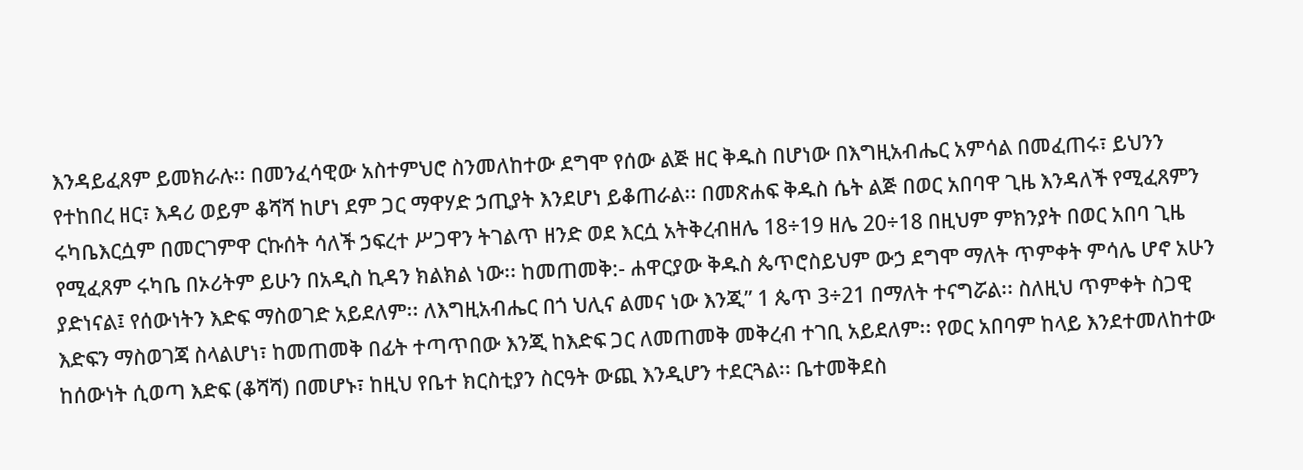እንዳይፈጸም ይመክራሉ፡፡ በመንፈሳዊው አስተምህሮ ስንመለከተው ደግሞ የሰው ልጅ ዘር ቅዱስ በሆነው በእግዚአብሔር አምሳል በመፈጠሩ፣ ይህንን የተከበረ ዘር፣ እዳሪ ወይም ቆሻሻ ከሆነ ደም ጋር ማዋሃድ ኃጢያት እንደሆነ ይቆጠራል፡፡ በመጽሐፍ ቅዱስ ሴት ልጅ በወር አበባዋ ጊዜ እንዳለች የሚፈጸምን ሩካቤእርሷም በመርገምዋ ርኩሰት ሳለች ኃፍረተ ሥጋዋን ትገልጥ ዘንድ ወደ እርሷ አትቅረብዘሌ 18÷19 ዘሌ 20÷18 በዚህም ምክንያት በወር አበባ ጊዜ የሚፈጸም ሩካቤ በኦሪትም ይሁን በአዲስ ኪዳን ክልክል ነው፡፡ ከመጠመቅ:- ሐዋርያው ቅዱስ ጴጥሮስይህም ውኃ ደግሞ ማለት ጥምቀት ምሳሌ ሆኖ አሁን ያድነናል፤ የሰውነትን እድፍ ማስወገድ አይደለም፡፡ ለእግዚአብሔር በጎ ህሊና ልመና ነው እንጂ” 1 ጴጥ 3÷21 በማለት ተናግሯል፡፡ ስለዚህ ጥምቀት ስጋዊ እድፍን ማስወገጃ ስላልሆነ፣ ከመጠመቅ በፊት ተጣጥበው እንጂ ከእድፍ ጋር ለመጠመቅ መቅረብ ተገቢ አይደለም፡፡ የወር አበባም ከላይ እንደተመለከተው ከሰውነት ሲወጣ እድፍ (ቆሻሻ) በመሆኑ፣ ከዚህ የቤተ ክርስቲያን ስርዓት ውጪ እንዲሆን ተደርጓል፡፡ ቤተመቅደስ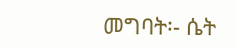መግባት፡- ሴት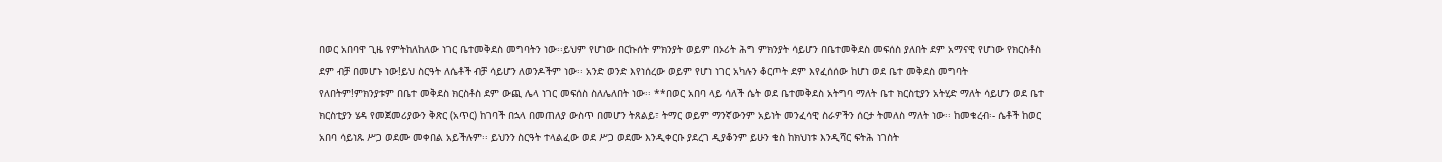በወር አበባዋ ጊዜ የምትከለከለው ነገር ቤተመቅደስ መግባትን ነው፡፡ይህም የሆነው በርኩሰት ምክንያት ወይም በኦሪት ሕግ ምክንያት ሳይሆን በቤተመቅደስ መፍሰስ ያለበት ደም አማናዊ የሆነው የክርስቶስ ደም ብቻ በመሆኑ ነው!ይህ ስርዓት ለሴቶች ብቻ ሳይሆን ለወንዶችም ነው፡፡ አንድ ወንድ እየነሰረው ወይም የሆነ ነገር አካሉን ቆርጦት ደም እየፈሰሰው ከሆነ ወደ ቤተ መቅደስ መግባት የለበትም!ምክንያቱም በቤተ መቅደስ ክርስቶስ ደም ውጪ ሌላ ነገር መፍሰስ ስለሌለበት ነው፡፡ **በወር አበባ ላይ ሳለች ሴት ወደ ቤተመቅደስ አትግባ ማለት ቤተ ክርስቲያን አትሂድ ማለት ሳይሆን ወደ ቤተ ክርስቲያን ሄዳ የመጀመሪያውን ቅጽር (አጥር) ከገባች በኋላ በመጠለያ ውስጥ በመሆን ትጸልይ፣ ትማር ወይም ማንኛውንም አይነት መንፈሳዊ ስራዎችን ሰርታ ትመለስ ማለት ነው፡፡ ከመቁረብ፡- ሴቶች ከወር አበባ ሳይነጹ ሥጋ ወደሙ መቀበል አይችሉም፡፡ ይህንን ስርዓት ተላልፈው ወደ ሥጋ ወደሙ እንዲቀርቡ ያደረገ ዲያቆንም ይሁን ቄስ ከክህነቱ እንዲሻር ፍትሕ ነገስት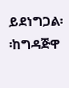ይደነግጋል፡፡ከግዳጅዋ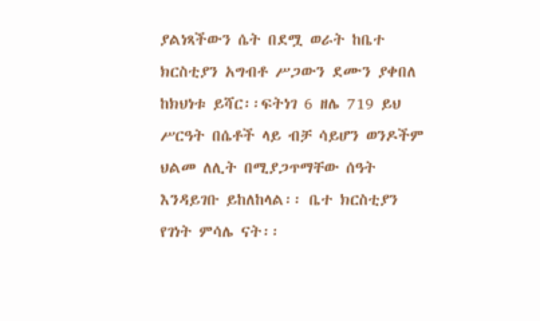ያልነጻችውን ሴት በደሟ ወራት ከቤተ ክርስቲያን አግብቶ ሥጋውን ደሙን ያቀበለ ከክህነቱ ይሻር፡፡ፍትነገ 6 ዘሌ 719 ይህ ሥርዓት በሴቶች ላይ ብቻ ሳይሆን ወንዶችም ህልመ ለሊት በሚያጋጥማቸው ሰዓት እንዳይገቡ ይከለከላል፡፡ ቤተ ክርስቲያን የገነት ምሳሌ ናት፡፡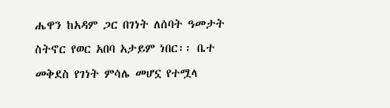ሔዋን ከአዳም ጋር በገነት ለሰባት ዓመታት ስትኖር የወር አበባ አታይም ነበር፡፡ ቤተ መቅደስ የገነት ምሳሌ መሆኗ የተሟላ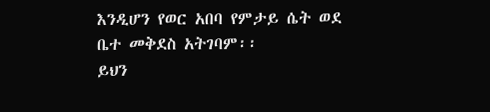እንዲሆን የወር አበባ የምታይ ሴት ወደ ቤተ መቅደስ አትገባም፡፡
ይህን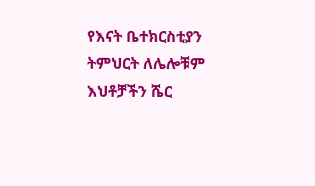የእናት ቤተክርስቲያን ትምህርት ለሌሎቹም እህቶቻችን ሼር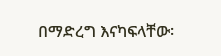በማድረግ እናካፍላቸው፡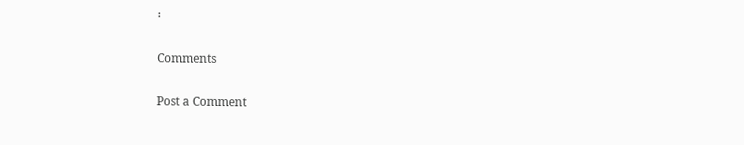፡

Comments

Post a Comment